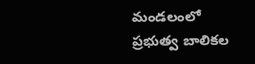మండలంలో ప్రభుత్వ బాలికల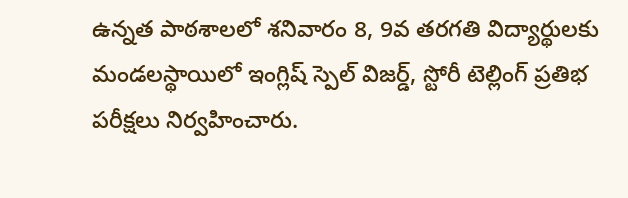ఉన్నత పాఠశాలలో శనివారం 8, 9వ తరగతి విద్యార్థులకు మండలస్థాయిలో ఇంగ్లిష్ స్పెల్ విజర్డ్, స్టోరీ టెల్లింగ్ ప్రతిభ పరీక్షలు నిర్వహించారు.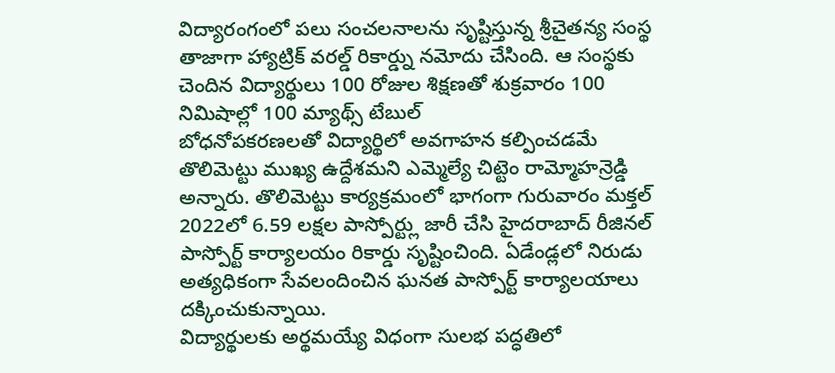విద్యారంగంలో పలు సంచలనాలను సృష్టిస్తున్న శ్రీచైతన్య సంస్థ తాజాగా హ్యాట్రిక్ వరల్డ్ రికార్డ్ను నమోదు చేసింది. ఆ సంస్థకు చెందిన విద్యార్థులు 100 రోజుల శిక్షణతో శుక్రవారం 100 నిమిషాల్లో 100 మ్యాథ్స్ టేబుల్
బోధనోపకరణలతో విద్యార్థిలో అవగాహన కల్పించడమే తొలిమెట్టు ముఖ్య ఉద్దేశమని ఎమ్మెల్యే చిట్టెం రామ్మోహన్రెడ్డి అన్నారు. తొలిమెట్టు కార్యక్రమంలో భాగంగా గురువారం మక్తల్
2022లో 6.59 లక్షల పాస్పోర్ట్లు జారీ చేసి హైదరాబాద్ రీజినల్ పాస్పోర్ట్ కార్యాలయం రికార్డు సృష్టించింది. ఏడేండ్లలో నిరుడు అత్యధికంగా సేవలందించిన ఘనత పాస్పోర్ట్ కార్యాలయాలు దక్కించుకున్నాయి.
విద్యార్థులకు అర్థమయ్యే విధంగా సులభ పద్ధతిలో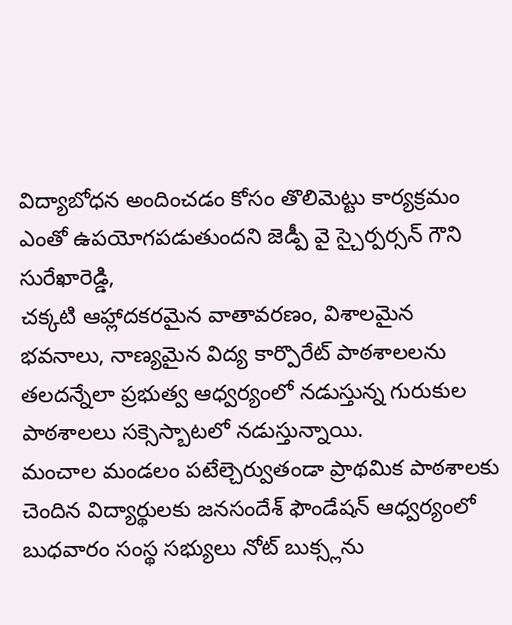విద్యాబోధన అందించడం కోసం తొలిమెట్టు కార్యక్రమం ఎంతో ఉపయోగపడుతుందని జెడ్పీ వై స్చైర్పర్సన్ గౌని సురేఖారెడ్డి,
చక్కటి ఆహ్లాదకరమైన వాతావరణం, విశాలమైన భవనాలు, నాణ్యమైన విద్య కార్పొరేట్ పాఠశాలలను తలదన్నేలా ప్రభుత్వ ఆధ్వర్యంలో నడుస్తున్న గురుకుల పాఠశాలలు సక్సెస్బాటలో నడుస్తున్నాయి.
మంచాల మండలం పటేల్చెర్వుతండా ప్రాథమిక పాఠశాలకు చెందిన విద్యార్థులకు జనసందేశ్ ఫౌండేషన్ ఆధ్వర్యంలో బుధవారం సంస్థ సభ్యులు నోట్ బుక్స్లను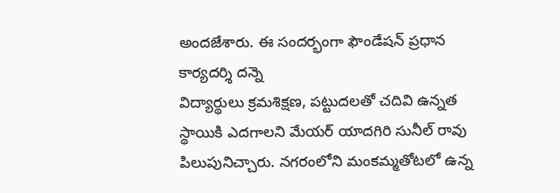అందజేశారు. ఈ సందర్భంగా ఫౌండేషన్ ప్రధాన కార్యదర్శి దన్నె
విద్యార్థులు క్రమశిక్షణ, పట్టుదలతో చదివి ఉన్నత స్థాయికి ఎదగాలని మేయర్ యాదగిరి సునీల్ రావు పిలుపునిచ్చారు. నగరంలోని మంకమ్మతోటలో ఉన్న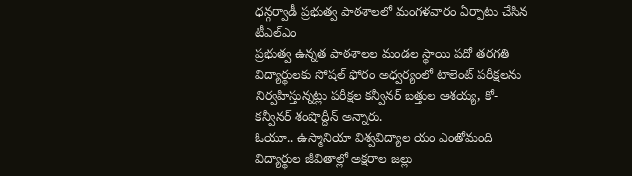ధన్గర్వాడీ ప్రభుత్వ పాఠశాలలో మంగళవారం ఏర్పాటు చేసిన టీఎల్ఎం
ప్రభుత్వ ఉన్నత పాఠశాలల మండల స్థాయి పదో తరగతి విద్యార్థులకు సోషల్ ఫోరం అధ్వర్యంలో టాలెంట్ పరీక్షలను నిర్వహిస్తున్నట్లు పరీక్షల కన్వీనర్ బత్తుల ఆశయ్య, కో-కన్వీనర్ శంషొద్దీన్ అన్నారు.
ఓయూ.. ఉస్మానియా విశ్వవిద్యాల యం ఎంతోమంది విద్యార్థుల జీవితాల్లో అక్షరాల జల్లు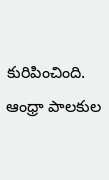కురిపించింది. ఆంధ్రా పాలకుల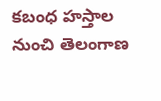కబంధ హస్తాల నుంచి తెలంగాణ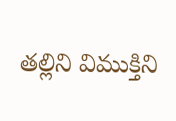తల్లిని విముక్తిని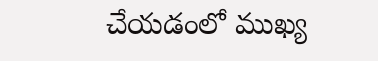చేయడంలో ముఖ్య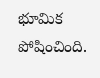భూమిక పోషించింది.